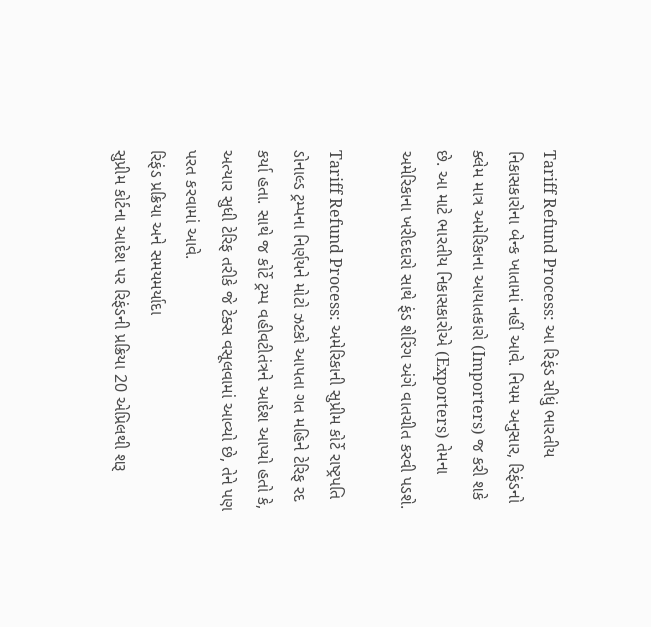Tariff Refund Process: આ રિફંડ સીધું ભારતીય નિકાસકારોના બેન્ક ખાતામાં નહીં આવે. નિયમ અનુસાર, રિફંડનો ક્લેમ માત્ર અમેરિકાના આયાતકારો (Importers) જ કરી શકે છે. આ માટે ભારતીય નિકાસકારોએ (Exporters) તેમના અમેરિકાના ખરીદદારો સાથે ફંડ શેરિંગ અંગે વાતચીત કરવી પડશે.

Tariff Refund Process: અમેરિકાની સુપ્રીમ કોર્ટે રાષ્ટ્રપતિ ડોનાલ્ડ ટ્રમ્પના નિર્ણયને મોટો ઝટકો આપતા ગત મહિને ટેરિફ રદ કર્યા હતા. સાથે જ કોર્ટે ટ્રમ્પ વહીવટીતંત્રને આદેશ આપ્યો હતો કે, અત્યાર સુધી ટેરિફ તરીકે જે ટેક્સ વસૂલવામાં આવ્યો છે, તેને પણ પરત કરવામાં આવે.
રિફંડ પ્રક્રિયા અને સમયમર્યાદા
સુપ્રીમ કોર્ટના આદેશ પર રિફંડની પ્રક્રિયા 20 એપ્રિલથી શરૂ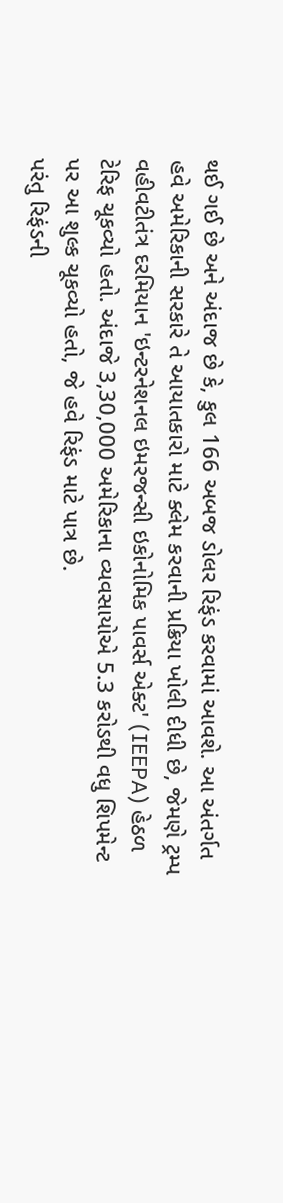થઈ ગઈ છે અને અંદાજ છે કે, કુલ 166 અબજ ડોલર રિફંડ કરવામાં આવશે. આ અંતર્ગત હવે અમેરિકાની સરકારે તે આયાતકારો માટે ક્લેમ કરવાની પ્રક્રિયા ખોલી દીધી છે, જેમણે ટ્રમ્પ વહીવટીતંત્ર દરમિયાન 'ઇન્ટરનેશનલ ઇમરજન્સી ઇકોનોમિક પાવર્સ એક્ટ' (IEEPA) હેઠળ ટેરિફ ચૂકવ્યો હતો. અંદાજે 3,30,000 અમેરિકાના વ્યવસાયોએ 5.3 કરોડથી વધુ શિપમેન્ટ પર આ શુલ્ક ચૂકવ્યો હતો, જે હવે રિફંડ માટે પાત્ર છે.
પરંતુ રિફંડની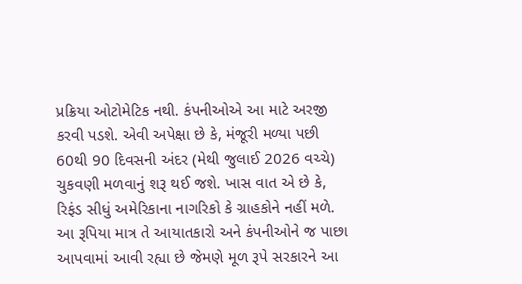પ્રક્રિયા ઓટોમેટિક નથી. કંપનીઓએ આ માટે અરજી કરવી પડશે. એવી અપેક્ષા છે કે, મંજૂરી મળ્યા પછી 60થી 90 દિવસની અંદર (મેથી જુલાઈ 2026 વચ્ચે) ચુકવણી મળવાનું શરૂ થઈ જશે. ખાસ વાત એ છે કે, રિફંડ સીધું અમેરિકાના નાગરિકો કે ગ્રાહકોને નહીં મળે. આ રૂપિયા માત્ર તે આયાતકારો અને કંપનીઓને જ પાછા આપવામાં આવી રહ્યા છે જેમણે મૂળ રૂપે સરકારને આ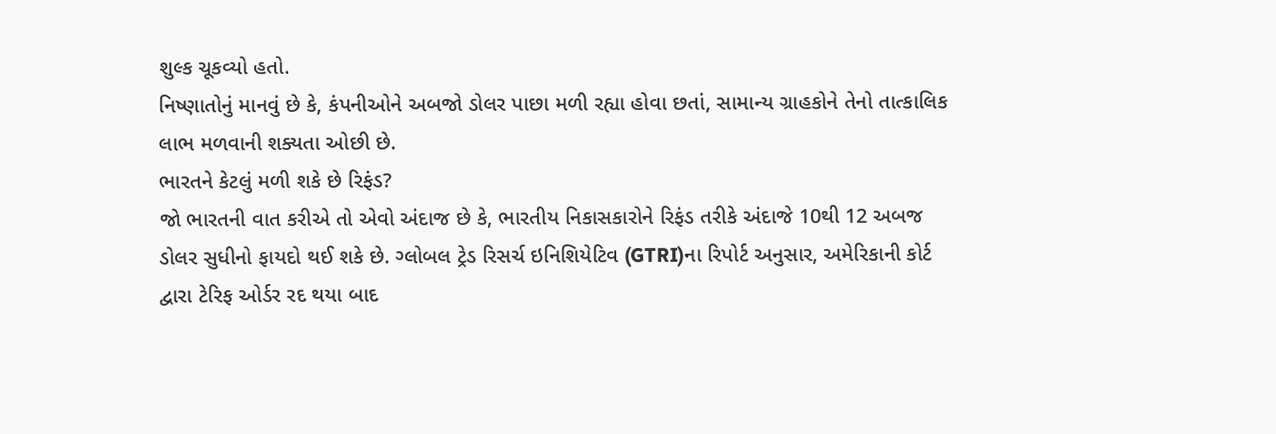શુલ્ક ચૂકવ્યો હતો.
નિષ્ણાતોનું માનવું છે કે, કંપનીઓને અબજો ડોલર પાછા મળી રહ્યા હોવા છતાં, સામાન્ય ગ્રાહકોને તેનો તાત્કાલિક લાભ મળવાની શક્યતા ઓછી છે.
ભારતને કેટલું મળી શકે છે રિફંડ?
જો ભારતની વાત કરીએ તો એવો અંદાજ છે કે, ભારતીય નિકાસકારોને રિફંડ તરીકે અંદાજે 10થી 12 અબજ ડોલર સુધીનો ફાયદો થઈ શકે છે. ગ્લોબલ ટ્રેડ રિસર્ચ ઇનિશિયેટિવ (GTRI)ના રિપોર્ટ અનુસાર, અમેરિકાની કોર્ટ દ્વારા ટેરિફ ઓર્ડર રદ થયા બાદ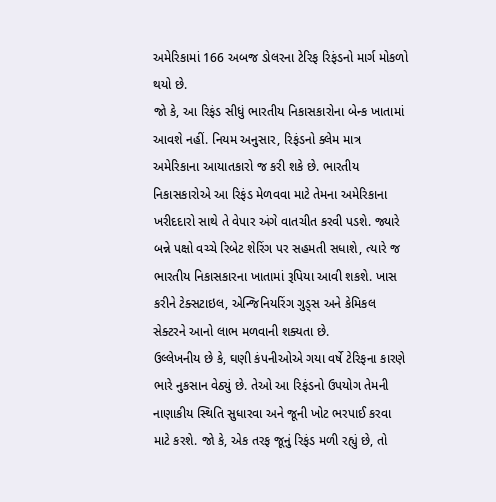અમેરિકામાં 166 અબજ ડોલરના ટેરિફ રિફંડનો માર્ગ મોકળો થયો છે.
જો કે, આ રિફંડ સીધું ભારતીય નિકાસકારોના બેન્ક ખાતામાં આવશે નહીં. નિયમ અનુસાર, રિફંડનો ક્લેમ માત્ર અમેરિકાના આયાતકારો જ કરી શકે છે. ભારતીય નિકાસકારોએ આ રિફંડ મેળવવા માટે તેમના અમેરિકાના ખરીદદારો સાથે તે વેપાર અંગે વાતચીત કરવી પડશે. જ્યારે બન્ને પક્ષો વચ્ચે રિબેટ શેરિંગ પર સહમતી સધાશે, ત્યારે જ ભારતીય નિકાસકારના ખાતામાં રૂપિયા આવી શકશે. ખાસ કરીને ટેક્સટાઇલ, એન્જિનિયરિંગ ગુડ્સ અને કેમિકલ સેક્ટરને આનો લાભ મળવાની શક્યતા છે.
ઉલ્લેખનીય છે કે, ઘણી કંપનીઓએ ગયા વર્ષે ટેરિફના કારણે ભારે નુકસાન વેઠ્યું છે. તેઓ આ રિફંડનો ઉપયોગ તેમની નાણાકીય સ્થિતિ સુધારવા અને જૂની ખોટ ભરપાઈ કરવા માટે કરશે. જો કે, એક તરફ જૂનું રિફંડ મળી રહ્યું છે, તો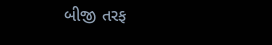બીજી તરફ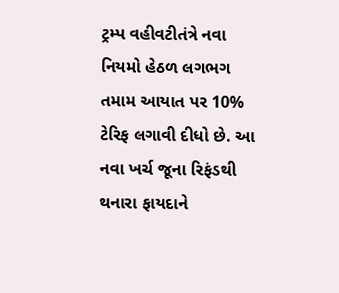ટ્રમ્પ વહીવટીતંત્રે નવા નિયમો હેઠળ લગભગ તમામ આયાત પર 10% ટેરિફ લગાવી દીધો છે. આ નવા ખર્ચ જૂના રિફંડથી થનારા ફાયદાને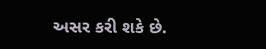અસર કરી શકે છે.